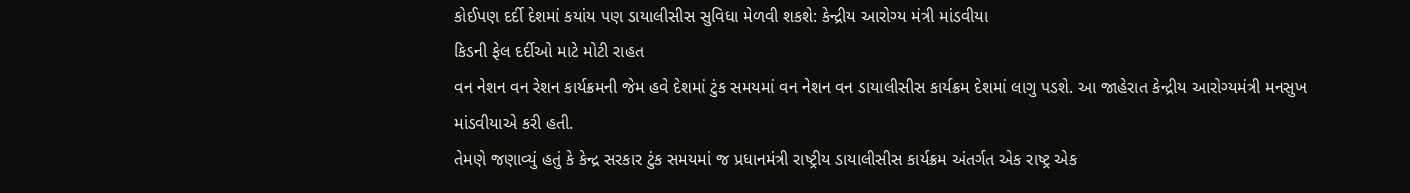કોઈપણ દર્દી દેશમાં કયાંય પણ ડાયાલીસીસ સુવિધા મેળવી શકશે: કેન્દ્રીય આરોગ્ય મંત્રી માંડવીયા
કિડની ફેલ દર્દીઓ માટે મોટી રાહત
વન નેશન વન રેશન કાર્યક્રમની જેમ હવે દેશમાં ટુંક સમયમાં વન નેશન વન ડાયાલીસીસ કાર્યક્રમ દેશમાં લાગુ પડશે. આ જાહેરાત કેન્દ્રીય આરોગ્યમંત્રી મનસુખ માંડવીયાએ કરી હતી.
તેમણે જણાવ્યું હતું કે કેન્દ્ર સરકાર ટુંક સમયમાં જ પ્રધાનમંત્રી રાષ્ટ્રીય ડાયાલીસીસ કાર્યક્રમ અંતર્ગત એક રાષ્ટ્ર એક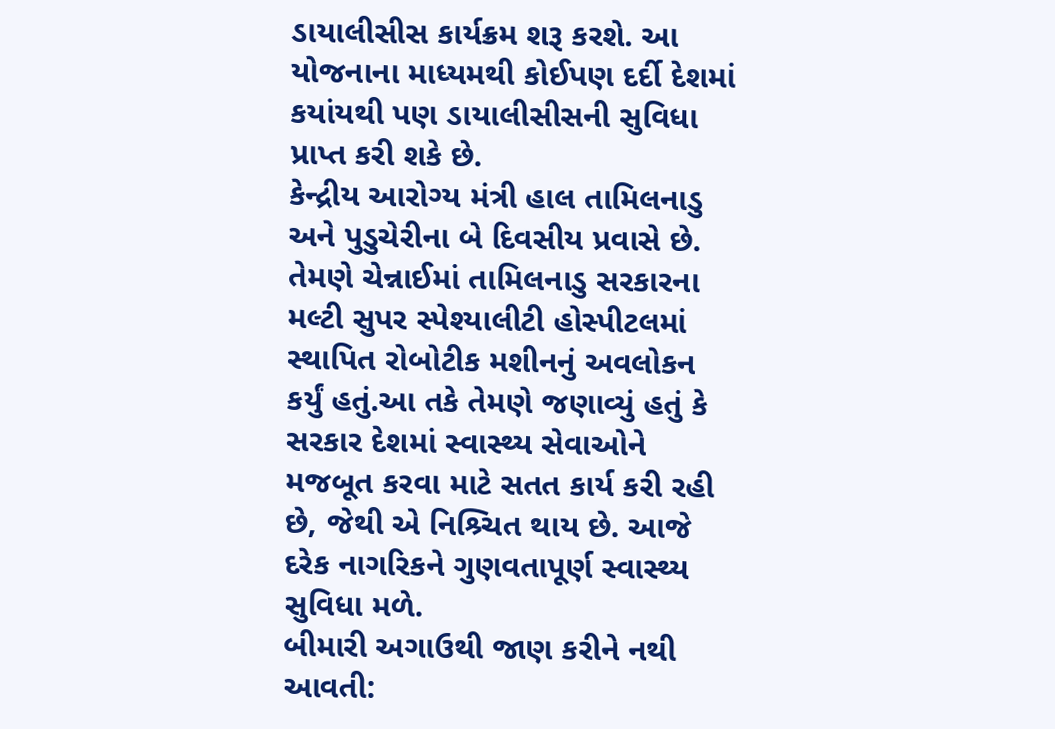ડાયાલીસીસ કાર્યક્રમ શરૂ કરશે. આ યોજનાના માધ્યમથી કોઈપણ દર્દી દેશમાં કયાંયથી પણ ડાયાલીસીસની સુવિધા પ્રાપ્ત કરી શકે છે.
કેન્દ્રીય આરોગ્ય મંત્રી હાલ તામિલનાડુ અને પુડુચેરીના બે દિવસીય પ્રવાસે છે. તેમણે ચેન્નાઈમાં તામિલનાડુ સરકારના મલ્ટી સુપર સ્પેશ્યાલીટી હોસ્પીટલમાં સ્થાપિત રોબોટીક મશીનનું અવલોકન કર્યું હતું.આ તકે તેમણે જણાવ્યું હતું કે સરકાર દેશમાં સ્વાસ્થ્ય સેવાઓને મજબૂત કરવા માટે સતત કાર્ય કરી રહી છે, જેથી એ નિશ્ર્ચિત થાય છે. આજે દરેક નાગરિકને ગુણવતાપૂર્ણ સ્વાસ્થ્ય સુવિધા મળે.
બીમારી અગાઉથી જાણ કરીને નથી આવતી: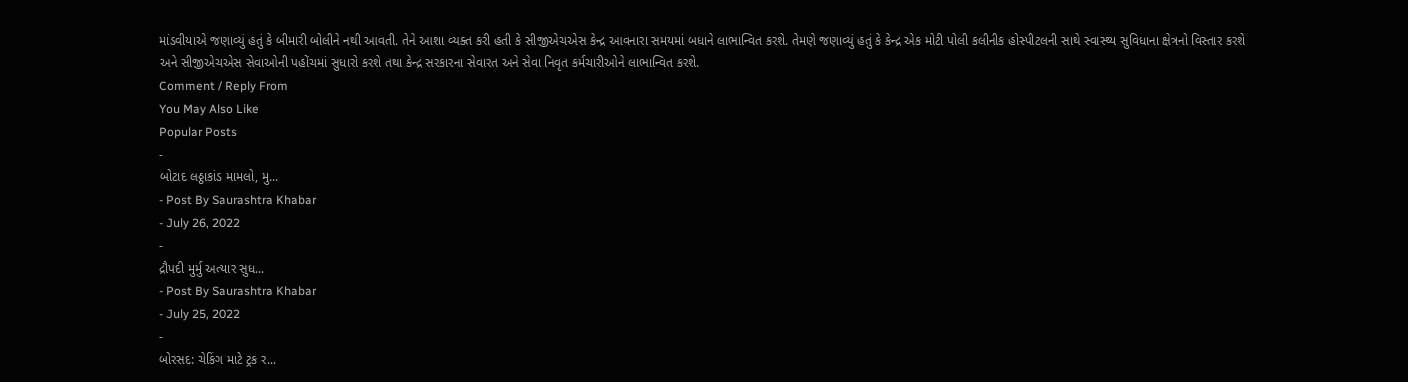માંડવીયાએ જણાવ્યું હતું કે બીમારી બોલીને નથી આવતી. તેને આશા વ્યક્ત કરી હતી કે સીજીએચએસ કેન્દ્ર આવનારા સમયમાં બધાને લાભાન્વિત કરશે. તેમણે જણાવ્યું હતું કે કેન્દ્ર એક મોટી પોલી કલીનીક હોસ્પીટલની સાથે સ્વાસ્થ્ય સુવિધાના ક્ષેત્રનો વિસ્તાર કરશે અને સીજીએચએસ સેવાઓની પહોંચમાં સુધારો કરશે તથા કેન્દ્ર સરકારના સેવારત અને સેવા નિવૃત કર્મચારીઓને લાભાન્વિત કરશે.
Comment / Reply From
You May Also Like
Popular Posts
-
બોટાદ લઠ્ઠાકાંડ મામલો, મુ...
- Post By Saurashtra Khabar
- July 26, 2022
-
દ્રૌપદી મુર્મુ અત્યાર સુધ...
- Post By Saurashtra Khabar
- July 25, 2022
-
બોરસદ: ચેકિંગ માટે ટ્રક ર...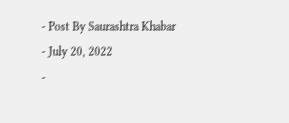- Post By Saurashtra Khabar
- July 20, 2022
-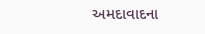અમદાવાદના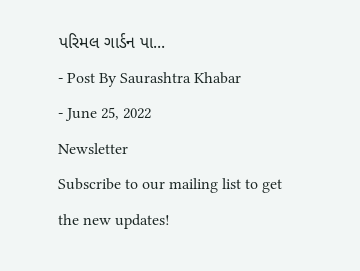પરિમલ ગાર્ડન પા...
- Post By Saurashtra Khabar
- June 25, 2022
Newsletter
Subscribe to our mailing list to get the new updates!